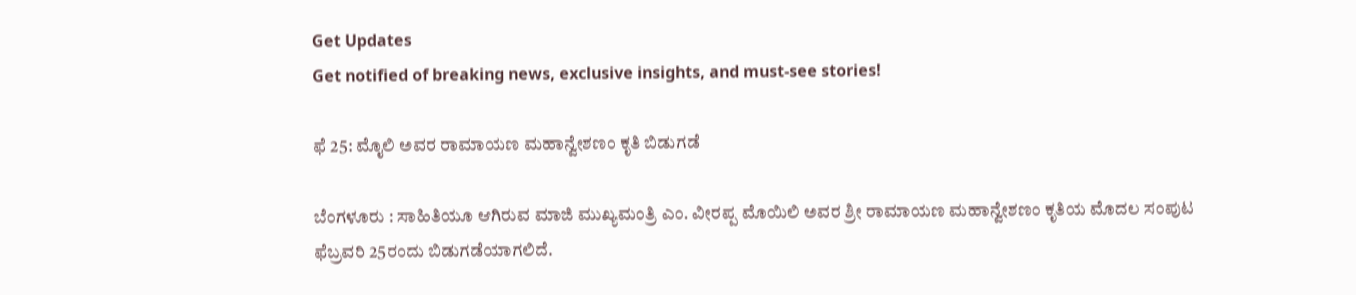Get Updates
Get notified of breaking news, exclusive insights, and must-see stories!

ಫೆ 25: ಮೊೖಲಿ ಅವರ ರಾಮಾಯಣ ಮಹಾನ್ವೇಶಣಂ ಕೃತಿ ಬಿಡುಗಡೆ

ಬೆಂಗಳೂರು : ಸಾಹಿತಿಯೂ ಆಗಿರುವ ಮಾಜಿ ಮುಖ್ಯಮಂತ್ರಿ ಎಂ. ವೀರಪ್ಪ ಮೊಯಿಲಿ ಅವರ ಶ್ರೀ ರಾಮಾಯಣ ಮಹಾನ್ವೇಶಣಂ ಕೃತಿಯ ಮೊದಲ ಸಂಪುಟ ಫೆಬ್ರವರಿ 25ರಂದು ಬಿಡುಗಡೆಯಾಗಲಿದೆ.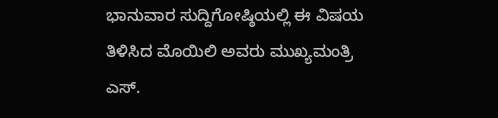ಭಾನುವಾರ ಸುದ್ದಿಗೋಷ್ಠಿಯಲ್ಲಿ ಈ ವಿಷಯ ತಿಳಿಸಿದ ಮೊಯಿಲಿ ಅವರು ಮುಖ್ಯಮಂತ್ರಿ ಎಸ್‌.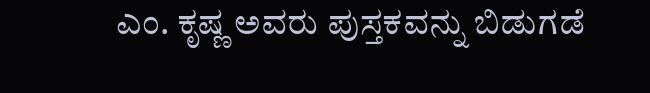ಎಂ. ಕೃಷ್ಣ ಅವರು ಪುಸ್ತಕವನ್ನು ಬಿಡುಗಡೆ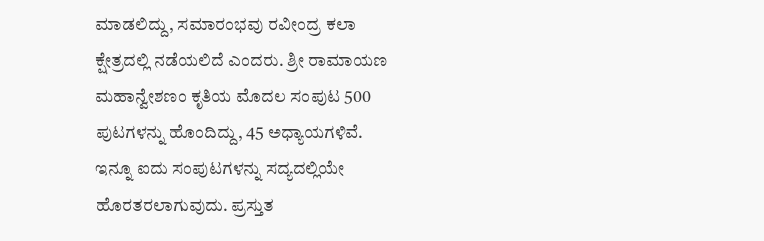ಮಾಡಲಿದ್ದು, ಸಮಾರಂಭವು ರವೀಂದ್ರ ಕಲಾ ಕ್ಷೇತ್ರದಲ್ಲಿ ನಡೆಯಲಿದೆ ಎಂದರು. ಶ್ರೀ ರಾಮಾಯಣ ಮಹಾನ್ವೇಶಣಂ ಕೃತಿಯ ಮೊದಲ ಸಂಪುಟ 500 ಪುಟಗಳನ್ನು ಹೊಂದಿದ್ದು, 45 ಅಧ್ಯಾಯಗಳಿವೆ. ಇನ್ನೂ ಐದು ಸಂಪುಟಗಳನ್ನು ಸದ್ಯದಲ್ಲಿಯೇ ಹೊರತರಲಾಗುವುದು. ಪ್ರಸ್ತುತ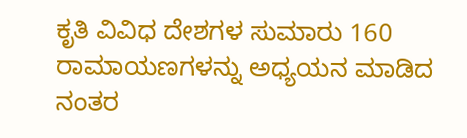ಕೃತಿ ವಿವಿಧ ದೇಶಗಳ ಸುಮಾರು 160 ರಾಮಾಯಣಗಳನ್ನು ಅಧ್ಯಯನ ಮಾಡಿದ ನಂತರ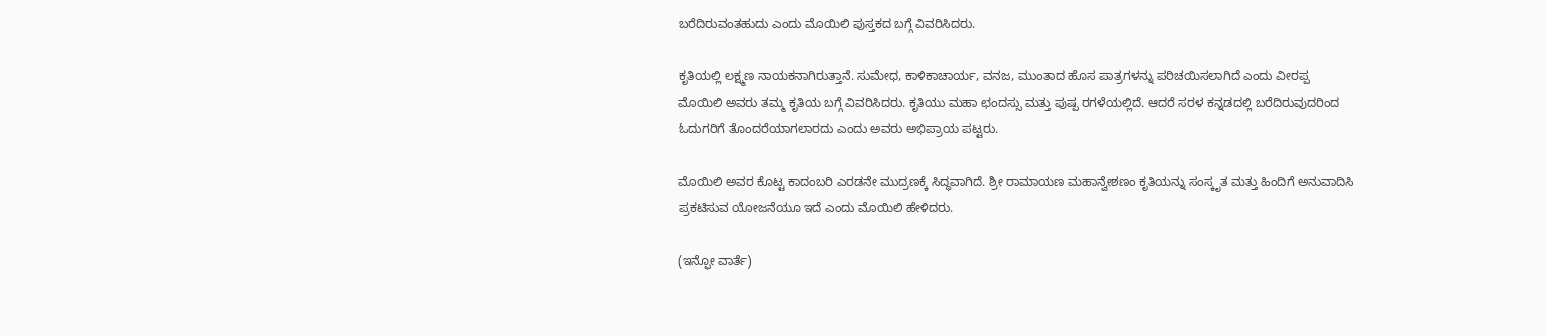ಬರೆದಿರುವಂತಹುದು ಎಂದು ಮೊಯಿಲಿ ಪುಸ್ತಕದ ಬಗ್ಗೆ ವಿವರಿಸಿದರು.

ಕೃತಿಯಲ್ಲಿ ಲಕ್ಷ್ಮಣ ನಾಯಕನಾಗಿರುತ್ತಾನೆ. ಸುಮೇಧ, ಕಾಳಿಕಾಚಾರ್ಯ, ವನಜ, ಮುಂತಾದ ಹೊಸ ಪಾತ್ರಗಳನ್ನು ಪರಿಚಯಿಸಲಾಗಿದೆ ಎಂದು ವೀರಪ್ಪ ಮೊಯಿಲಿ ಅವರು ತಮ್ಮ ಕೃತಿಯ ಬಗ್ಗೆ ವಿವರಿಸಿದರು. ಕೃತಿಯು ಮಹಾ ಛಂದಸ್ಸು ಮತ್ತು ಪುಷ್ಪ ರಗಳೆಯಲ್ಲಿದೆ. ಆದರೆ ಸರಳ ಕನ್ನಡದಲ್ಲಿ ಬರೆದಿರುವುದರಿಂದ ಓದುಗರಿಗೆ ತೊಂದರೆಯಾಗಲಾರದು ಎಂದು ಅವರು ಅಭಿಪ್ರಾಯ ಪಟ್ಟರು.

ಮೊಯಿಲಿ ಅವರ ಕೊಟ್ಟ ಕಾದಂಬರಿ ಎರಡನೇ ಮುದ್ರಣಕ್ಕೆ ಸಿದ್ಧವಾಗಿದೆ. ಶ್ರೀ ರಾಮಾಯಣ ಮಹಾನ್ವೇಶಣಂ ಕೃತಿಯನ್ನು ಸಂಸ್ಕೃತ ಮತ್ತು ಹಿಂದಿಗೆ ಅನುವಾದಿಸಿ ಪ್ರಕಟಿಸುವ ಯೋಜನೆಯೂ ಇದೆ ಎಂದು ಮೊಯಿಲಿ ಹೇಳಿದರು.

(ಇನ್ಫೋ ವಾರ್ತೆ)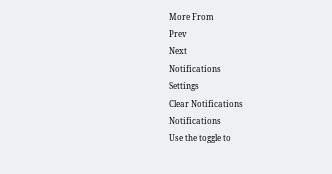More From
Prev
Next
Notifications
Settings
Clear Notifications
Notifications
Use the toggle to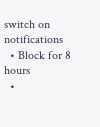switch on notifications
  • Block for 8 hours
  •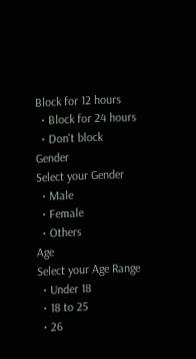Block for 12 hours
  • Block for 24 hours
  • Don't block
Gender
Select your Gender
  • Male
  • Female
  • Others
Age
Select your Age Range
  • Under 18
  • 18 to 25
  • 26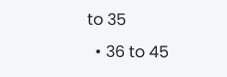to 35
  • 36 to 45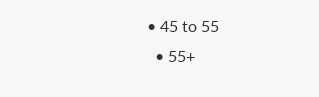• 45 to 55
  • 55+